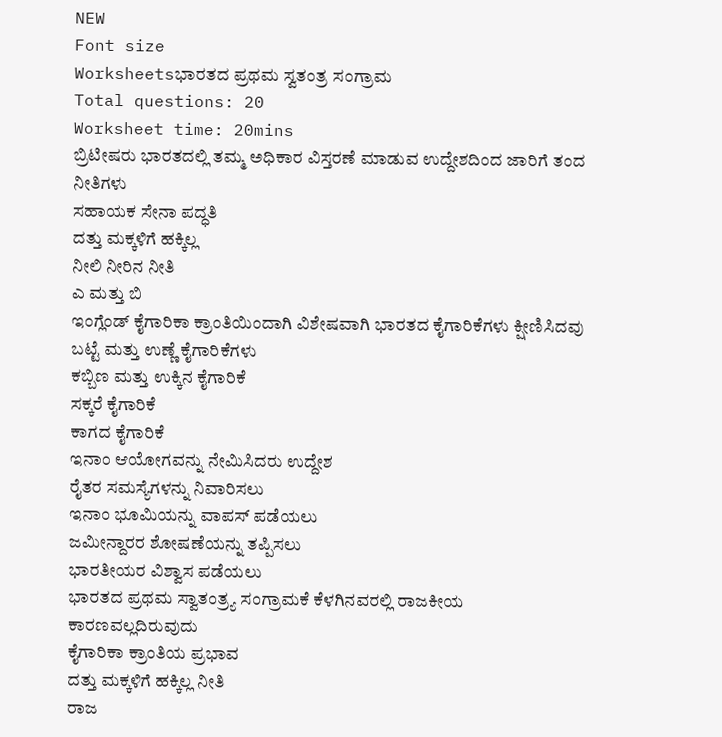NEW
Font size
Worksheetsಭಾರತದ ಪ್ರಥಮ ಸ್ವತಂತ್ರ ಸಂಗ್ರಾಮ
Total questions: 20
Worksheet time: 20mins
ಬ್ರಿಟೀಷರು ಭಾರತದಲ್ಲಿ ತಮ್ಮ ಅಧಿಕಾರ ವಿಸ್ತರಣೆ ಮಾಡುವ ಉದ್ದೇಶದಿಂದ ಜಾರಿಗೆ ತಂದ ನೀತಿಗಳು
ಸಹಾಯಕ ಸೇನಾ ಪದ್ಧತಿ
ದತ್ತು ಮಕ್ಕಳಿಗೆ ಹಕ್ಕಿಲ್ಲ
ನೀಲಿ ನೀರಿನ ನೀತಿ
ಎ ಮತ್ತು ಬಿ
ಇಂಗ್ಲೆಂಡ್ ಕೈಗಾರಿಕಾ ಕ್ರಾಂತಿಯಿಂದಾಗಿ ವಿಶೇಷವಾಗಿ ಭಾರತದ ಕೈಗಾರಿಕೆಗಳು ಕ್ಷೀಣಿಸಿದವು
ಬಟ್ಟೆ ಮತ್ತು ಉಣ್ಣೆ ಕೈಗಾರಿಕೆಗಳು
ಕಬ್ಬಿಣ ಮತ್ತು ಉಕ್ಕಿನ ಕೈಗಾರಿಕೆ
ಸಕ್ಕರೆ ಕೈಗಾರಿಕೆ
ಕಾಗದ ಕೈಗಾರಿಕೆ
ಇನಾಂ ಆಯೋಗವನ್ನು ನೇಮಿಸಿದರು ಉದ್ದೇಶ
ರೈತರ ಸಮಸ್ಯೆಗಳನ್ನು ನಿವಾರಿಸಲು
ಇನಾಂ ಭೂಮಿಯನ್ನು ವಾಪಸ್ ಪಡೆಯಲು
ಜಮೀನ್ದಾರರ ಶೋಷಣೆಯನ್ನು ತಪ್ಪಿಸಲು
ಭಾರತೀಯರ ವಿಶ್ವಾಸ ಪಡೆಯಲು
ಭಾರತದ ಪ್ರಥಮ ಸ್ವಾತಂತ್ರ್ಯ ಸಂಗ್ರಾಮಕೆ ಕೆಳಗಿನವರಲ್ಲಿ ರಾಜಕೀಯ ಕಾರಣವಲ್ಲದಿರುವುದು
ಕೈಗಾರಿಕಾ ಕ್ರಾಂತಿಯ ಪ್ರಭಾವ
ದತ್ತು ಮಕ್ಕಳಿಗೆ ಹಕ್ಕಿಲ್ಲ ನೀತಿ
ರಾಜ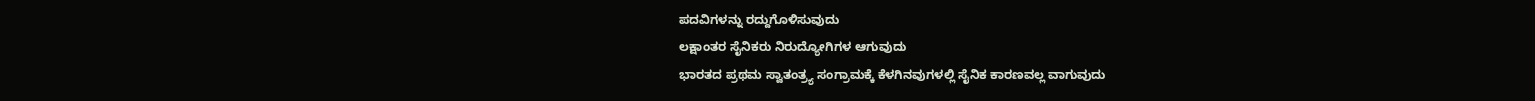ಪದವಿಗಳನ್ನು ರದ್ದುಗೊಳಿಸುವುದು
ಲಕ್ಷಾಂತರ ಸೈನಿಕರು ನಿರುದ್ಯೋಗಿಗಳ ಆಗುವುದು
ಭಾರತದ ಪ್ರಥಮ ಸ್ವಾತಂತ್ರ್ಯ ಸಂಗ್ರಾಮಕ್ಕೆ ಕೆಳಗಿನವುಗಳಲ್ಲಿ ಸೈನಿಕ ಕಾರಣವಲ್ಲ ವಾಗುವುದು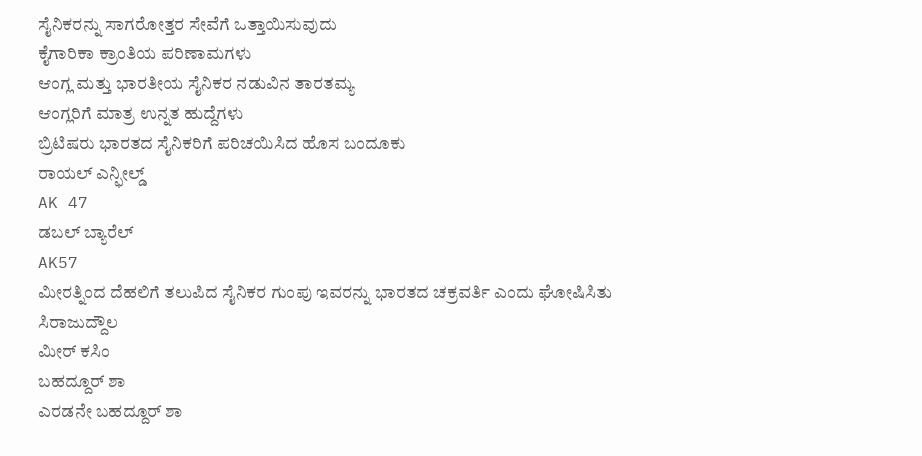ಸೈನಿಕರನ್ನು ಸಾಗರೋತ್ತರ ಸೇವೆಗೆ ಒತ್ತಾಯಿಸುವುದು
ಕೈಗಾರಿಕಾ ಕ್ರಾಂತಿಯ ಪರಿಣಾಮಗಳು
ಆಂಗ್ಲ ಮತ್ತು ಭಾರತೀಯ ಸೈನಿಕರ ನಡುವಿನ ತಾರತಮ್ಯ
ಆಂಗ್ಲರಿಗೆ ಮಾತ್ರ ಉನ್ನತ ಹುದ್ದೆಗಳು
ಬ್ರಿಟಿಷರು ಭಾರತದ ಸೈನಿಕರಿಗೆ ಪರಿಚಯಿಸಿದ ಹೊಸ ಬಂದೂಕು
ರಾಯಲ್ ಎನ್ಫೀಲ್ಡ್
AK 47
ಡಬಲ್ ಬ್ಯಾರೆಲ್
AK57
ಮೀರತ್ನಿಂದ ದೆಹಲಿಗೆ ತಲುಪಿದ ಸೈನಿಕರ ಗುಂಪು ಇವರನ್ನು ಭಾರತದ ಚಕ್ರವರ್ತಿ ಎಂದು ಘೋಷಿಸಿತು
ಸಿರಾಜುದ್ದೌಲ
ಮೀರ್ ಕಸಿಂ
ಬಹದ್ದೂರ್ ಶಾ
ಎರಡನೇ ಬಹದ್ದೂರ್ ಶಾ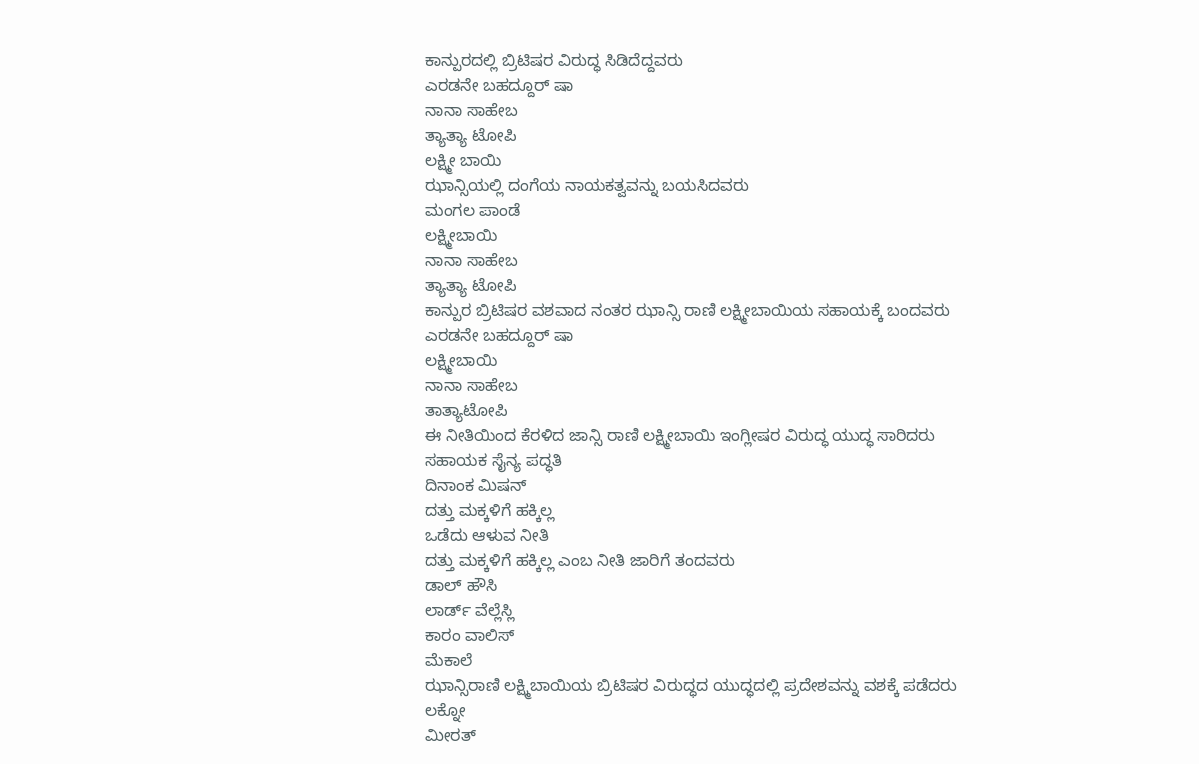ಕಾನ್ಪುರದಲ್ಲಿ ಬ್ರಿಟಿಷರ ವಿರುದ್ಧ ಸಿಡಿದೆದ್ದವರು
ಎರಡನೇ ಬಹದ್ದೂರ್ ಷಾ
ನಾನಾ ಸಾಹೇಬ
ತ್ಯಾತ್ಯಾ ಟೋಪಿ
ಲಕ್ಷ್ಮೀ ಬಾಯಿ
ಝಾನ್ಸಿಯಲ್ಲಿ ದಂಗೆಯ ನಾಯಕತ್ವವನ್ನು ಬಯಸಿದವರು
ಮಂಗಲ ಪಾಂಡೆ
ಲಕ್ಷ್ಮೀಬಾಯಿ
ನಾನಾ ಸಾಹೇಬ
ತ್ಯಾತ್ಯಾ ಟೋಪಿ
ಕಾನ್ಪುರ ಬ್ರಿಟಿಷರ ವಶವಾದ ನಂತರ ಝಾನ್ಸಿ ರಾಣಿ ಲಕ್ಷ್ಮೀಬಾಯಿಯ ಸಹಾಯಕ್ಕೆ ಬಂದವರು
ಎರಡನೇ ಬಹದ್ದೂರ್ ಷಾ
ಲಕ್ಷ್ಮೀಬಾಯಿ
ನಾನಾ ಸಾಹೇಬ
ತಾತ್ಯಾಟೋಪಿ
ಈ ನೀತಿಯಿಂದ ಕೆರಳಿದ ಜಾನ್ಸಿ ರಾಣಿ ಲಕ್ಷ್ಮೀಬಾಯಿ ಇಂಗ್ಲೀಷರ ವಿರುದ್ಧ ಯುದ್ಧ ಸಾರಿದರು
ಸಹಾಯಕ ಸೈನ್ಯ ಪದ್ಧತಿ
ದಿನಾಂಕ ಮಿಷನ್
ದತ್ತು ಮಕ್ಕಳಿಗೆ ಹಕ್ಕಿಲ್ಲ
ಒಡೆದು ಆಳುವ ನೀತಿ
ದತ್ತು ಮಕ್ಕಳಿಗೆ ಹಕ್ಕಿಲ್ಲ ಎಂಬ ನೀತಿ ಜಾರಿಗೆ ತಂದವರು
ಡಾಲ್ ಹೌಸಿ
ಲಾರ್ಡ್ ವೆಲ್ಲೆಸ್ಲಿ
ಕಾರಂ ವಾಲಿಸ್
ಮೆಕಾಲೆ
ಝಾನ್ಸಿರಾಣಿ ಲಕ್ಷ್ಮಿಬಾಯಿಯ ಬ್ರಿಟಿಷರ ವಿರುದ್ಧದ ಯುದ್ಧದಲ್ಲಿ ಪ್ರದೇಶವನ್ನು ವಶಕ್ಕೆ ಪಡೆದರು
ಲಕ್ನೋ
ಮೀರತ್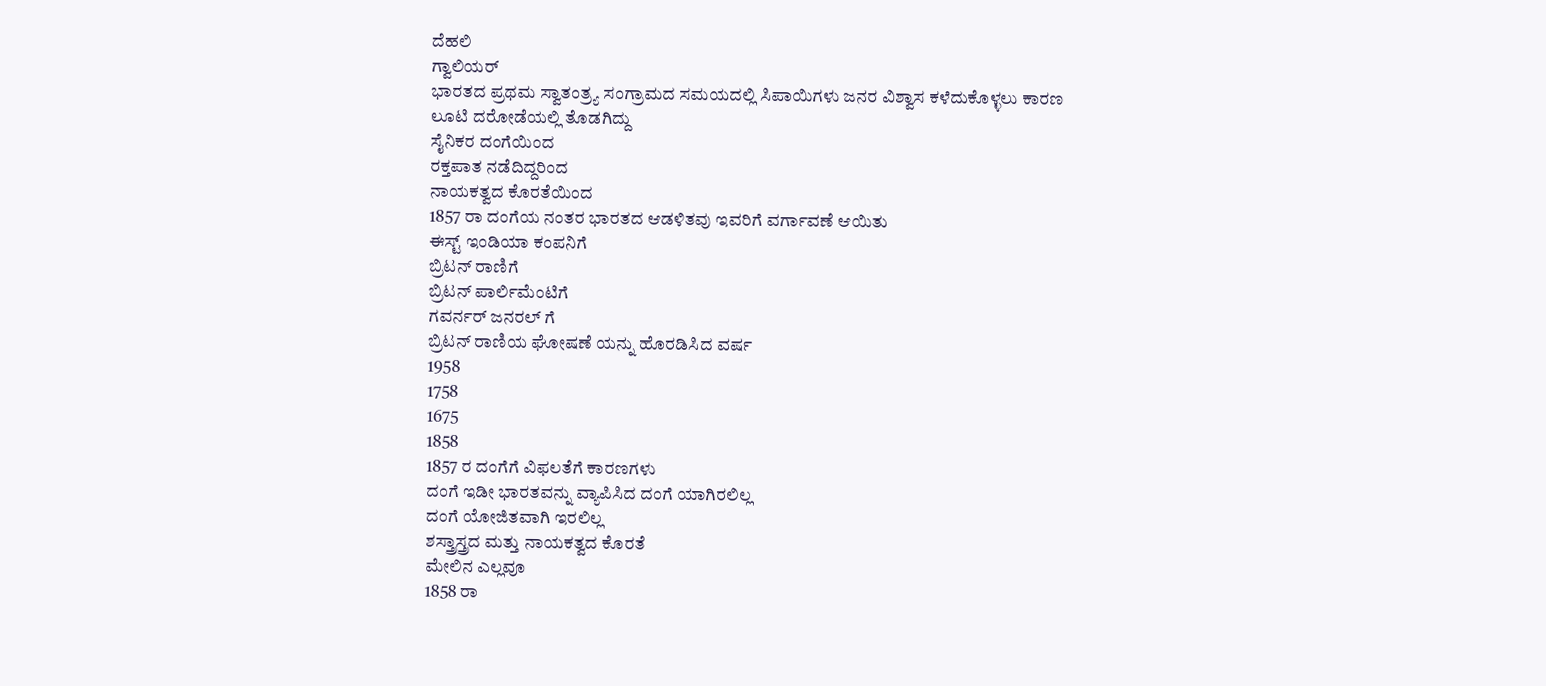ದೆಹಲಿ
ಗ್ವಾಲಿಯರ್
ಭಾರತದ ಪ್ರಥಮ ಸ್ವಾತಂತ್ರ್ಯ ಸಂಗ್ರಾಮದ ಸಮಯದಲ್ಲಿ ಸಿಪಾಯಿಗಳು ಜನರ ವಿಶ್ವಾಸ ಕಳೆದುಕೊಳ್ಳಲು ಕಾರಣ
ಲೂಟಿ ದರೋಡೆಯಲ್ಲಿ ತೊಡಗಿದ್ದು
ಸೈನಿಕರ ದಂಗೆಯಿಂದ
ರಕ್ತಪಾತ ನಡೆದಿದ್ದರಿಂದ
ನಾಯಕತ್ವದ ಕೊರತೆಯಿಂದ
1857 ರಾ ದಂಗೆಯ ನಂತರ ಭಾರತದ ಆಡಳಿತವು ಇವರಿಗೆ ವರ್ಗಾವಣೆ ಆಯಿತು
ಈಸ್ಟ್ ಇಂಡಿಯಾ ಕಂಪನಿಗೆ
ಬ್ರಿಟನ್ ರಾಣಿಗೆ
ಬ್ರಿಟನ್ ಪಾರ್ಲಿಮೆಂಟಿಗೆ
ಗವರ್ನರ್ ಜನರಲ್ ಗೆ
ಬ್ರಿಟನ್ ರಾಣಿಯ ಘೋಷಣೆ ಯನ್ನು ಹೊರಡಿಸಿದ ವರ್ಷ
1958
1758
1675
1858
1857 ರ ದಂಗೆಗೆ ವಿಫಲತೆಗೆ ಕಾರಣಗಳು
ದಂಗೆ ಇಡೀ ಭಾರತವನ್ನು ವ್ಯಾಪಿಸಿದ ದಂಗೆ ಯಾಗಿರಲಿಲ್ಲ
ದಂಗೆ ಯೋಜಿತವಾಗಿ ಇರಲಿಲ್ಲ
ಶಸ್ತ್ರಾಸ್ತ್ರದ ಮತ್ತು ನಾಯಕತ್ವದ ಕೊರತೆ
ಮೇಲಿನ ಎಲ್ಲವೂ
1858 ರಾ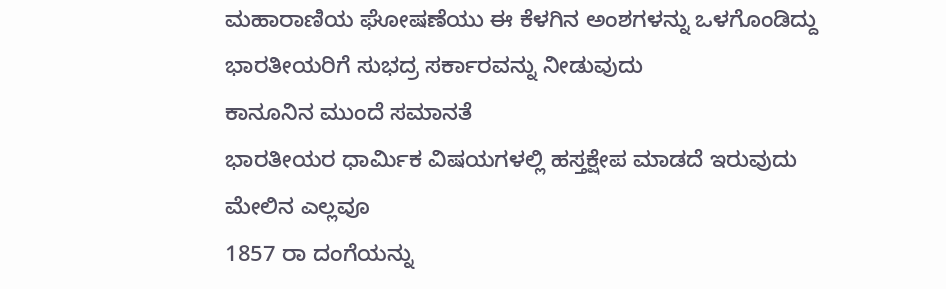ಮಹಾರಾಣಿಯ ಘೋಷಣೆಯು ಈ ಕೆಳಗಿನ ಅಂಶಗಳನ್ನು ಒಳಗೊಂಡಿದ್ದು
ಭಾರತೀಯರಿಗೆ ಸುಭದ್ರ ಸರ್ಕಾರವನ್ನು ನೀಡುವುದು
ಕಾನೂನಿನ ಮುಂದೆ ಸಮಾನತೆ
ಭಾರತೀಯರ ಧಾರ್ಮಿಕ ವಿಷಯಗಳಲ್ಲಿ ಹಸ್ತಕ್ಷೇಪ ಮಾಡದೆ ಇರುವುದು
ಮೇಲಿನ ಎಲ್ಲವೂ
1857 ರಾ ದಂಗೆಯನ್ನು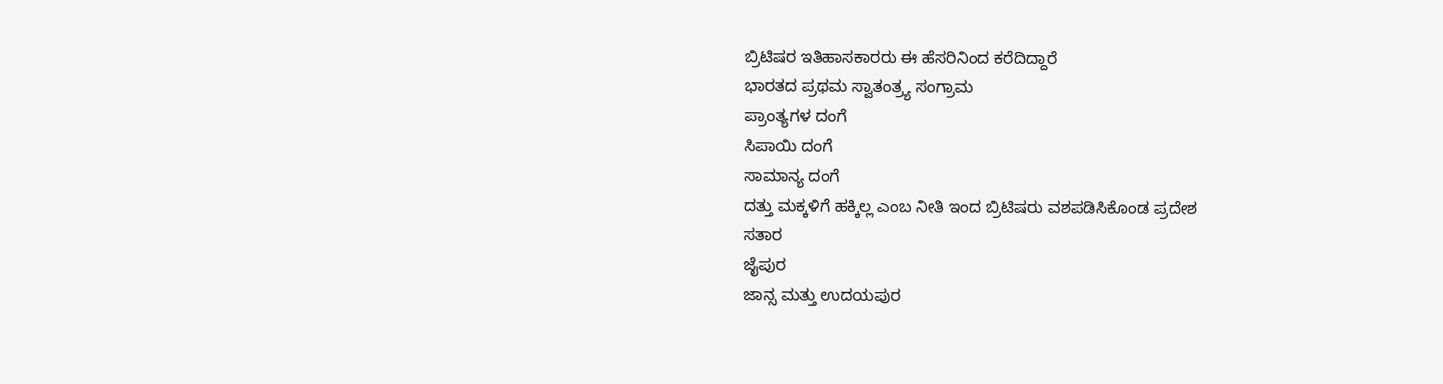ಬ್ರಿಟಿಷರ ಇತಿಹಾಸಕಾರರು ಈ ಹೆಸರಿನಿಂದ ಕರೆದಿದ್ದಾರೆ
ಭಾರತದ ಪ್ರಥಮ ಸ್ವಾತಂತ್ರ್ಯ ಸಂಗ್ರಾಮ
ಪ್ರಾಂತ್ಯಗಳ ದಂಗೆ
ಸಿಪಾಯಿ ದಂಗೆ
ಸಾಮಾನ್ಯ ದಂಗೆ
ದತ್ತು ಮಕ್ಕಳಿಗೆ ಹಕ್ಕಿಲ್ಲ ಎಂಬ ನೀತಿ ಇಂದ ಬ್ರಿಟಿಷರು ವಶಪಡಿಸಿಕೊಂಡ ಪ್ರದೇಶ
ಸತಾರ
ಜೈಪುರ
ಜಾನ್ಸ ಮತ್ತು ಉದಯಪುರ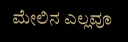ಮೇಲಿನ ಎಲ್ಲವೂ